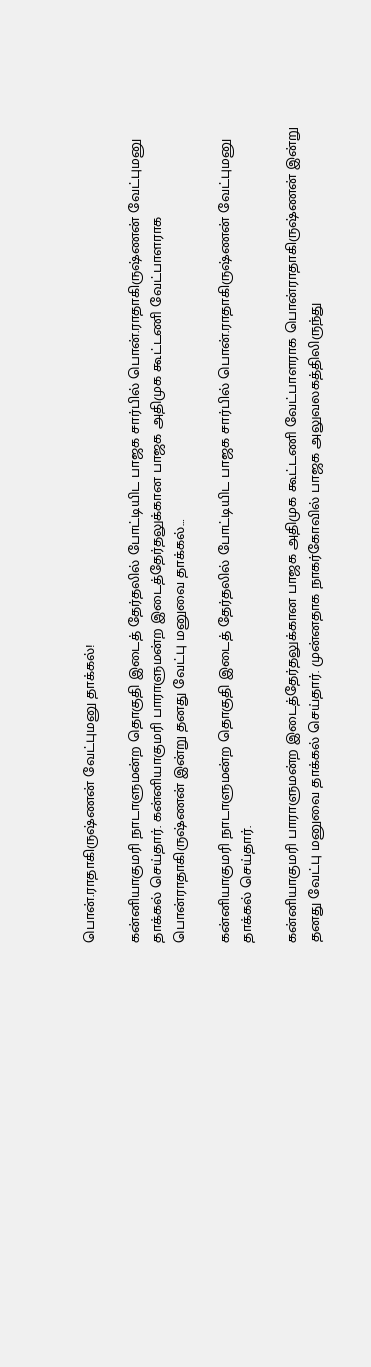பொன்.ராதாகிருஷ்ணன் வேட்புமனு தாக்கல்!

கன்னியாகுமரி நாடாளுமன்ற தொகுதி இடைத் தேர்தலில் போட்டியிட பாஜக சார்பில் பொன்.ராதாகிருஷ்ணன் வேட்புமனு தாக்கல் செய்தார். கன்னியாகுமரி பாராளுமன்ற இடைத்தேர்தலுக்கான பாஜக அதிமுக கூட்டணி வேட்பாளராக பொன்ராதாகிருஷ்ணன் இன்று தனது வேட்பு மனுவை தாக்கல்…

கன்னியாகுமரி நாடாளுமன்ற தொகுதி இடைத் தேர்தலில் போட்டியிட பாஜக சார்பில் பொன்.ராதாகிருஷ்ணன் வேட்புமனு தாக்கல் செய்தார்.

கன்னியாகுமரி பாராளுமன்ற இடைத்தேர்தலுக்கான பாஜக அதிமுக கூட்டணி வேட்பாளராக பொன்ராதாகிருஷ்ணன் இன்று தனது வேட்பு மனுவை தாக்கல் செய்தார். முன்னதாக நாகர்கோவில் பாஜக அலுவலகத்திலிருந்து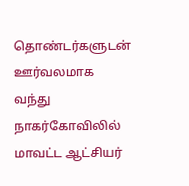தொண்டர்களுடன் ஊர்வலமாக வந்து நாகர்கோவிலில் மாவட்ட ஆட்சியர்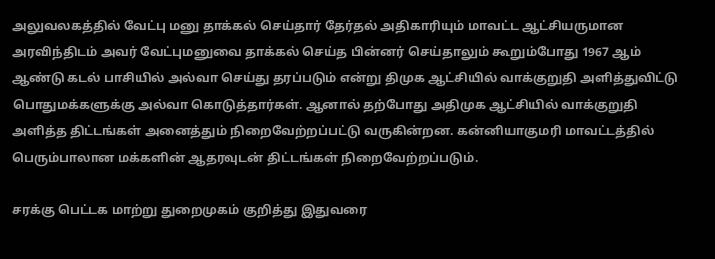அலுவலகத்தில் வேட்பு மனு தாக்கல் செய்தார் தேர்தல் அதிகாரியும் மாவட்ட ஆட்சியருமான அரவிந்திடம் அவர் வேட்புமனுவை தாக்கல் செய்த பின்னர் செய்தாலும் கூறும்போது 1967 ஆம் ஆண்டு கடல் பாசியில் அல்வா செய்து தரப்படும் என்று திமுக ஆட்சியில் வாக்குறுதி அளித்துவிட்டு பொதுமக்களுக்கு அல்வா கொடுத்தார்கள். ஆனால் தற்போது அதிமுக ஆட்சியில் வாக்குறுதி அளித்த திட்டங்கள் அனைத்தும் நிறைவேற்றப்பட்டு வருகின்றன. கன்னியாகுமரி மாவட்டத்தில் பெரும்பாலான மக்களின் ஆதரவுடன் திட்டங்கள் நிறைவேற்றப்படும்.

சரக்கு பெட்டக மாற்று துறைமுகம் குறித்து இதுவரை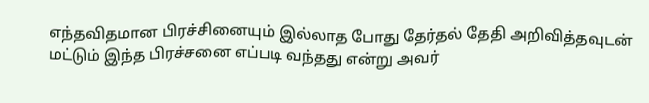எந்தவிதமான பிரச்சினையும் இல்லாத போது தேர்தல் தேதி அறிவித்தவுடன் மட்டும் இந்த பிரச்சனை எப்படி வந்தது என்று அவர்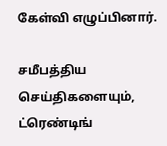கேள்வி எழுப்பினார்.

சமீபத்திய செய்திகளையும், ட்ரெண்டிங்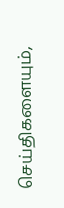செய்திகளையும்,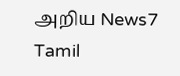அறிய News7 Tamil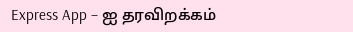Express App – ஐ தரவிறக்கம்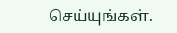செய்யுங்கள்.